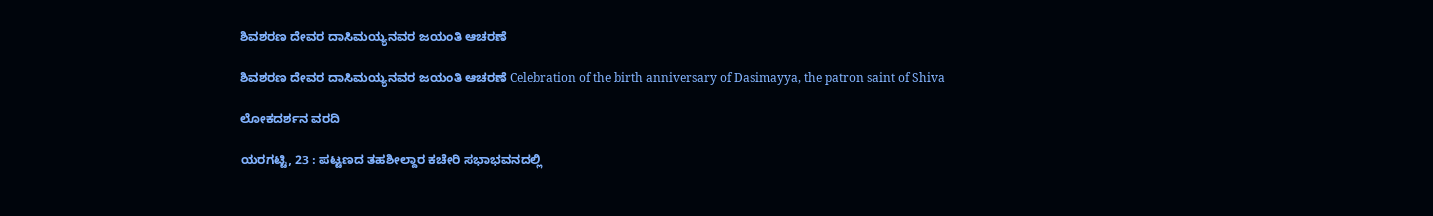ಶಿವಶರಣ ದೇವರ ದಾಸಿಮಯ್ಯನವರ ಜಯಂತಿ ಆಚರಣೆ

ಶಿವಶರಣ ದೇವರ ದಾಸಿಮಯ್ಯನವರ ಜಯಂತಿ ಆಚರಣೆ Celebration of the birth anniversary of Dasimayya, the patron saint of Shiva

ಲೋಕದರ್ಶನ ವರದಿ

ಯರಗಟ್ಟಿ, 23 : ಪಟ್ಟಣದ ತಹಶೀಲ್ದಾರ ಕಚೇರಿ ಸಭಾಭವನದಲ್ಲಿ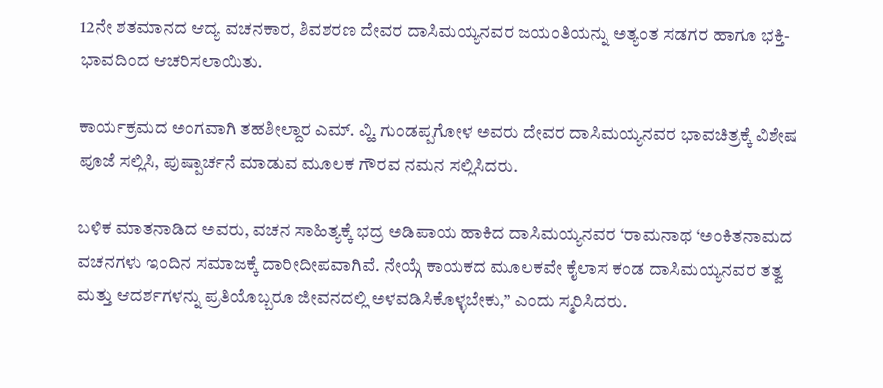12ನೇ ಶತಮಾನದ ಆದ್ಯ ವಚನಕಾರ, ಶಿವಶರಣ ದೇವರ ದಾಸಿಮಯ್ಯನವರ ಜಯಂತಿಯನ್ನು ಅತ್ಯಂತ ಸಡಗರ ಹಾಗೂ ಭಕ್ತಿ-ಭಾವದಿಂದ ಆಚರಿಸಲಾಯಿತು.

ಕಾರ್ಯಕ್ರಮದ ಅಂಗವಾಗಿ ತಹಶೀಲ್ದಾರ ಎಮ್‌. ವ್ಹಿ. ಗುಂಡಪ್ಪಗೋಳ ಅವರು ದೇವರ ದಾಸಿಮಯ್ಯನವರ ಭಾವಚಿತ್ರಕ್ಕೆ ವಿಶೇಷ ಪೂಜೆ ಸಲ್ಲಿಸಿ, ಪುಷ್ಪಾರ್ಚನೆ ಮಾಡುವ ಮೂಲಕ ಗೌರವ ನಮನ ಸಲ್ಲಿಸಿದರು.

ಬಳಿಕ ಮಾತನಾಡಿದ ಅವರು, ವಚನ ಸಾಹಿತ್ಯಕ್ಕೆ ಭದ್ರ ಅಡಿಪಾಯ ಹಾಕಿದ ದಾಸಿಮಯ್ಯನವರ ‘ರಾಮನಾಥ ‘ಅಂಕಿತನಾಮದ ವಚನಗಳು ಇಂದಿನ ಸಮಾಜಕ್ಕೆ ದಾರೀದೀಪವಾಗಿವೆ. ನೇಯ್ಗೆ ಕಾಯಕದ ಮೂಲಕವೇ ಕೈಲಾಸ ಕಂಡ ದಾಸಿಮಯ್ಯನವರ ತತ್ವ ಮತ್ತು ಆದರ್ಶಗಳನ್ನು ಪ್ರತಿಯೊಬ್ಬರೂ ಜೀವನದಲ್ಲಿ ಅಳವಡಿಸಿಕೊಳ್ಳಬೇಕು,” ಎಂದು ಸ್ಮರಿಸಿದರು.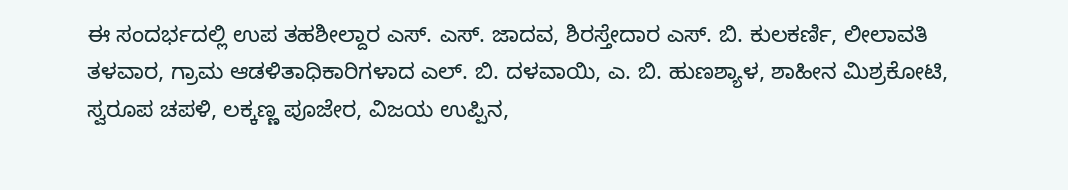ಈ ಸಂದರ್ಭದಲ್ಲಿ ಉಪ ತಹಶೀಲ್ದಾರ ಎಸ್‌. ಎಸ್‌. ಜಾದವ, ಶಿರಸ್ತೇದಾರ ಎಸ್‌. ಬಿ. ಕುಲಕರ್ಣಿ, ಲೀಲಾವತಿ ತಳವಾರ, ಗ್ರಾಮ ಆಡಳಿತಾಧಿಕಾರಿಗಳಾದ ಎಲ್‌. ಬಿ. ದಳವಾಯಿ, ಎ. ಬಿ. ಹುಣಶ್ಯಾಳ, ಶಾಹೀನ ಮಿಶ್ರಕೋಟಿ, ಸ್ವರೂಪ ಚಪಳಿ, ಲಕ್ಕಣ್ಣ ಪೂಜೇರ, ವಿಜಯ ಉಪ್ಪಿನ,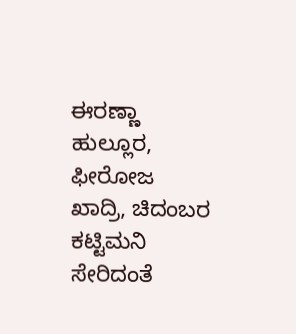ಈರಣ್ಣಾ ಹುಲ್ಲೂರ, ಫೀರೋಜ ಖಾದ್ರಿ, ಚಿದಂಬರ ಕಟ್ಟಿಮನಿ ಸೇರಿದಂತೆ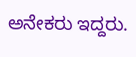ಅನೇಕರು ಇದ್ದರು.